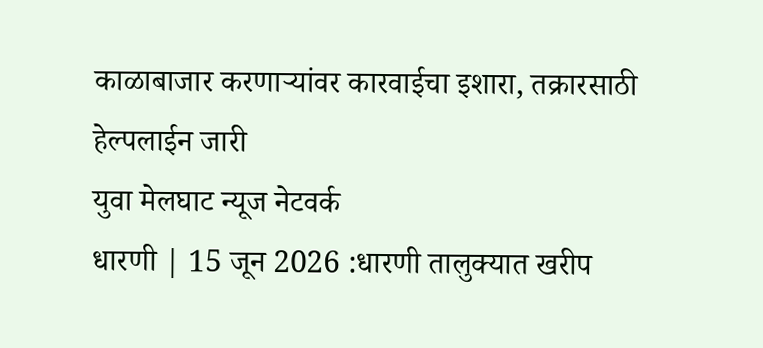काळाबाजार करणाऱ्यांवर कारवाईचा इशारा, तक्रारसाठी हेल्पलाईन जारी
युवा मेलघाट न्यूज नेटवर्क
धारणी | 15 जून 2026 :धारणी तालुक्यात खरीप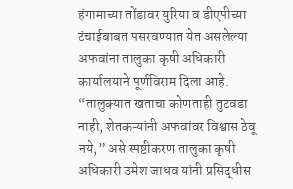हंगामाच्या तोंडावर युरिया व डीएपीच्या टंचाईबाबत पसरवण्यात येत असलेल्या अफवांना तालुका कृषी अधिकारी कार्यालयाने पूर्णविराम दिला आहे. “तालुक्यात खताचा कोणताही तुटवडा नाही, शेतकऱ्यांनी अफवांवर विश्वास ठेवू नये,” असे स्पष्टीकरण तालुका कृषी अधिकारी उमेश जाधव यांनी प्रसिद्धीस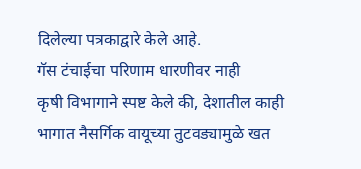दिलेल्या पत्रकाद्वारे केले आहे.
गॅस टंचाईचा परिणाम धारणीवर नाही
कृषी विभागाने स्पष्ट केले की, देशातील काही भागात नैसर्गिक वायूच्या तुटवड्यामुळे खत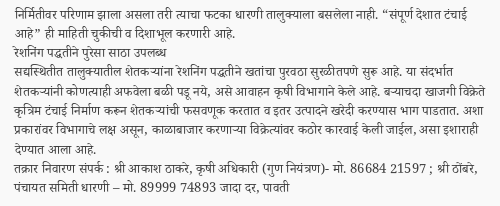निर्मितीवर परिणाम झाला असला तरी त्याचा फटका धारणी तालुक्याला बसलेला नाही. “संपूर्ण देशात टंचाई आहे” ही माहिती चुकीची व दिशाभूल करणारी आहे.
रेशनिंग पद्धतीने पुरेसा साठा उपलब्ध
सद्यस्थितीत तालुक्यातील शेतकऱ्यांना रेशनिंग पद्धतीने खतांचा पुरवठा सुरळीतपणे सुरू आहे. या संदर्भात शेतकऱ्यांनी कोणत्याही अफवेला बळी पडू नये, असे आवाहन कृषी विभागाने केले आहे. बऱ्याचदा खाजगी विक्रेते कृत्रिम टंचाई निर्माण करून शेतकऱ्यांची फसवणूक करतात व इतर उत्पादने खरेदी करण्यास भाग पाडतात. अशा प्रकारांवर विभागाचे लक्ष असून, काळाबाजार करणाऱ्या विक्रेत्यांवर कठोर कारवाई केली जाईल, असा इशाराही देण्यात आला आहे.
तक्रार निवारण संपर्क : श्री आकाश ठाकरे, कृषी अधिकारी (गुण नियंत्रण)- मो. 86684 21597 ; श्री ठोंबरे, पंचायत समिती धारणी – मो. 89999 74893 जादा दर, पावती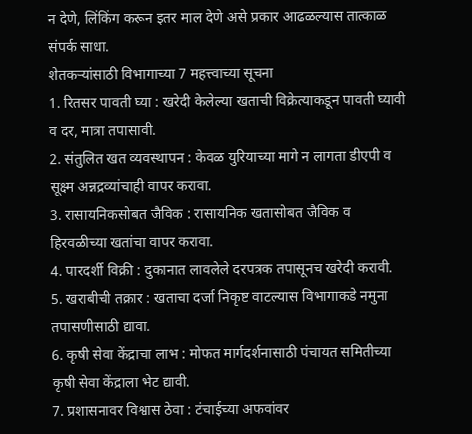न देणे, लिंकिंग करून इतर माल देणे असे प्रकार आढळल्यास तात्काळ संपर्क साधा.
शेतकऱ्यांसाठी विभागाच्या 7 महत्त्वाच्या सूचना
1. रितसर पावती घ्या : खरेदी केलेल्या खताची विक्रेत्याकडून पावती घ्यावी व दर, मात्रा तपासावी.
2. संतुलित खत व्यवस्थापन : केवळ युरियाच्या मागे न लागता डीएपी व सूक्ष्म अन्नद्रव्यांचाही वापर करावा.
3. रासायनिकसोबत जैविक : रासायनिक खतासोबत जैविक व हिरवळीच्या खतांचा वापर करावा.
4. पारदर्शी विक्री : दुकानात लावलेले दरपत्रक तपासूनच खरेदी करावी.
5. खराबीची तक्रार : खताचा दर्जा निकृष्ट वाटल्यास विभागाकडे नमुना तपासणीसाठी द्यावा.
6. कृषी सेवा केंद्राचा लाभ : मोफत मार्गदर्शनासाठी पंचायत समितीच्या कृषी सेवा केंद्राला भेट द्यावी.
7. प्रशासनावर विश्वास ठेवा : टंचाईच्या अफवांवर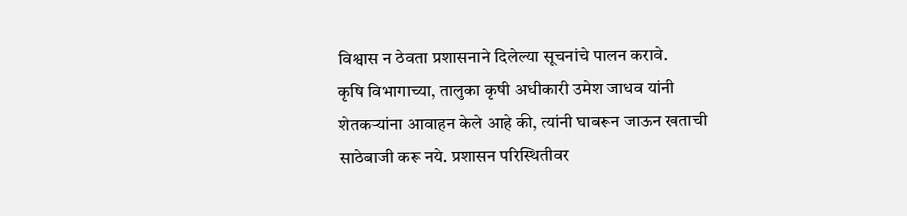विश्वास न ठेवता प्रशासनाने दिलेल्या सूचनांचे पालन करावे.
कृषि विभागाच्या, तालुका कृषी अधीकारी उमेश जाधव यांनी शेतकऱ्यांना आवाहन केले आहे की, त्यांनी घाबरून जाऊन खताची साठेबाजी करू नये. प्रशासन परिस्थितीवर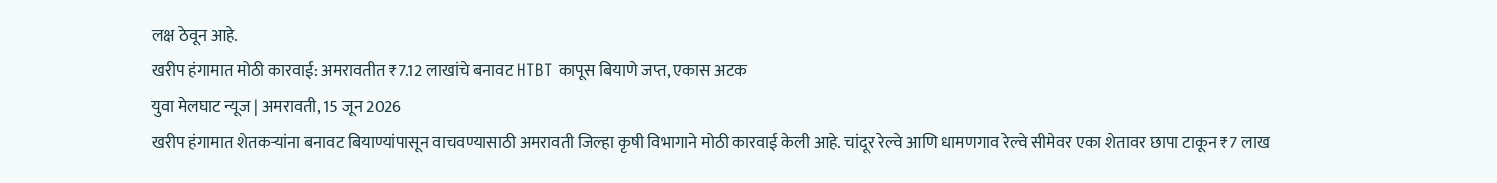लक्ष ठेवून आहे.
खरीप हंगामात मोठी कारवाई: अमरावतीत ₹7.12 लाखांचे बनावट HTBT कापूस बियाणे जप्त, एकास अटक
युवा मेलघाट न्यूज | अमरावती, 15 जून 2026
खरीप हंगामात शेतकऱ्यांना बनावट बियाण्यांपासून वाचवण्यासाठी अमरावती जिल्हा कृषी विभागाने मोठी कारवाई केली आहे. चांदूर रेल्वे आणि धामणगाव रेल्वे सीमेवर एका शेतावर छापा टाकून ₹7 लाख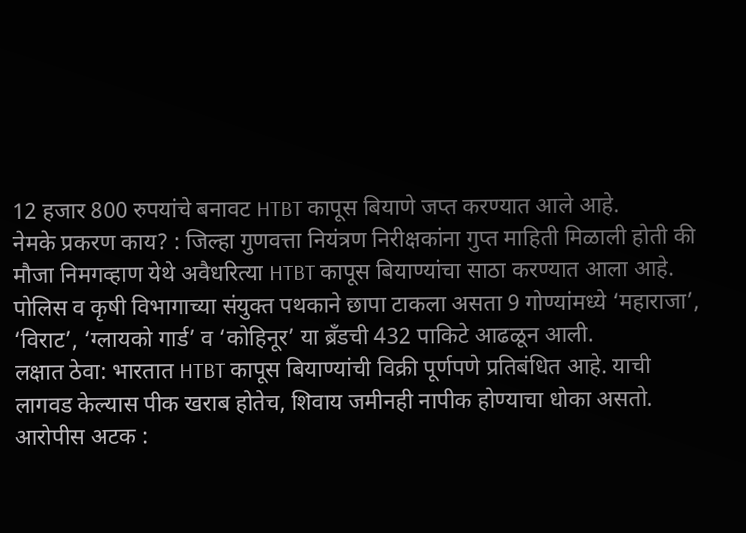12 हजार 800 रुपयांचे बनावट HTBT कापूस बियाणे जप्त करण्यात आले आहे.
नेमके प्रकरण काय? : जिल्हा गुणवत्ता नियंत्रण निरीक्षकांना गुप्त माहिती मिळाली होती की मौजा निमगव्हाण येथे अवैधरित्या HTBT कापूस बियाण्यांचा साठा करण्यात आला आहे. पोलिस व कृषी विभागाच्या संयुक्त पथकाने छापा टाकला असता 9 गोण्यांमध्ये ‘महाराजा’, ‘विराट’, ‘ग्लायको गार्ड’ व ‘कोहिनूर’ या ब्रँडची 432 पाकिटे आढळून आली.
लक्षात ठेवा: भारतात HTBT कापूस बियाण्यांची विक्री पूर्णपणे प्रतिबंधित आहे. याची लागवड केल्यास पीक खराब होतेच, शिवाय जमीनही नापीक होण्याचा धोका असतो.
आरोपीस अटक :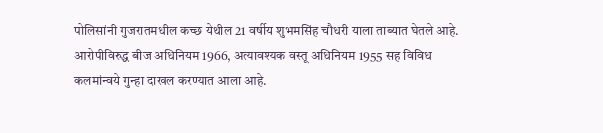पोलिसांनी गुजरातमधील कच्छ येथील 21 वर्षीय शुभमसिंह चौधरी याला ताब्यात घेतले आहे. आरोपीविरुद्ध बीज अधिनियम 1966, अत्यावश्यक वस्तू अधिनियम 1955 सह विविध कलमांन्वये गुन्हा दाखल करण्यात आला आहे.